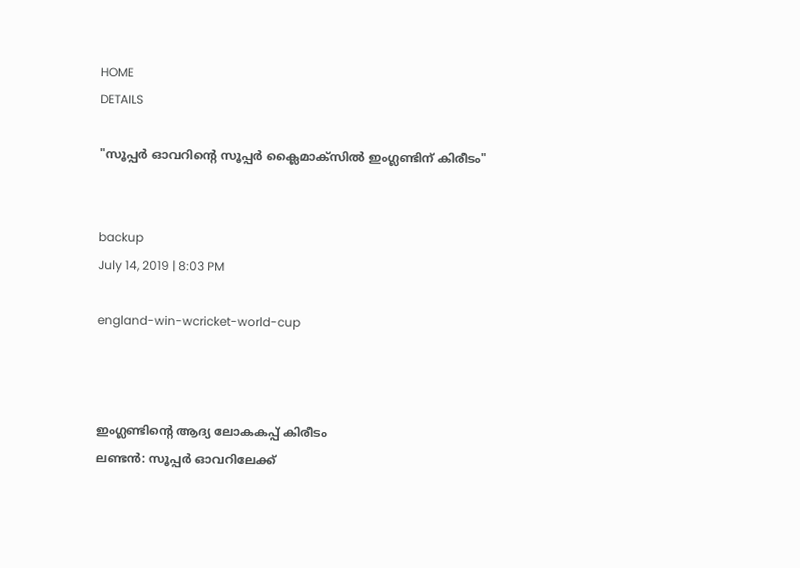HOME
DETAILS

"സൂപ്പര്‍ ഓവറിന്റെ സൂപ്പര്‍ ക്ലൈമാക്‌സില്‍ ഇംഗ്ലണ്ടിന് കിരീടം"


backup
July 14, 2019 | 8:03 PM

england-win-wcricket-world-cup



ഇംഗ്ലണ്ടിന്റെ ആദ്യ ലോകകപ്പ് കിരീടം
ലണ്ടന്‍: സൂപ്പര്‍ ഓവറിലേക്ക്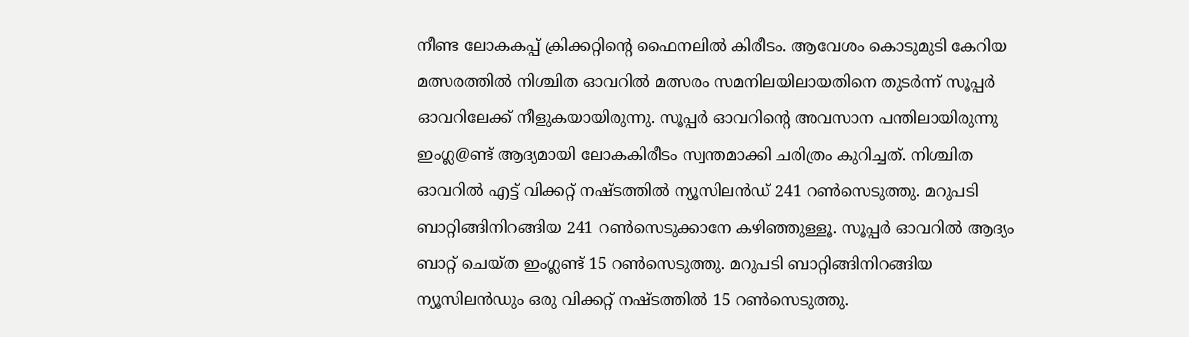നീണ്ട ലോകകപ്പ് ക്രിക്കറ്റിന്റെ ഫൈനലില്‍ കിരീടം. ആവേശം കൊടുമുടി കേറിയ മത്സരത്തില്‍ നിശ്ചിത ഓവറില്‍ മത്സരം സമനിലയിലായതിനെ തുടര്‍ന്ന് സൂപ്പര്‍ ഓവറിലേക്ക് നീളുകയായിരുന്നു. സൂപ്പര്‍ ഓവറിന്റെ അവസാന പന്തിലായിരുന്നു ഇംഗ്ല@ണ്ട് ആദ്യമായി ലോകകിരീടം സ്വന്തമാക്കി ചരിത്രം കുറിച്ചത്. നിശ്ചിത ഓവറില്‍ എട്ട് വിക്കറ്റ് നഷ്ടത്തില്‍ ന്യൂസിലന്‍ഡ് 241 റണ്‍സെടുത്തു. മറുപടി ബാറ്റിങ്ങിനിറങ്ങിയ 241 റണ്‍സെടുക്കാനേ കഴിഞ്ഞുള്ളൂ. സൂപ്പര്‍ ഓവറില്‍ ആദ്യം ബാറ്റ് ചെയ്ത ഇംഗ്ലണ്ട് 15 റണ്‍സെടുത്തു. മറുപടി ബാറ്റിങ്ങിനിറങ്ങിയ ന്യൂസിലന്‍ഡും ഒരു വിക്കറ്റ് നഷ്ടത്തില്‍ 15 റണ്‍സെടുത്തു.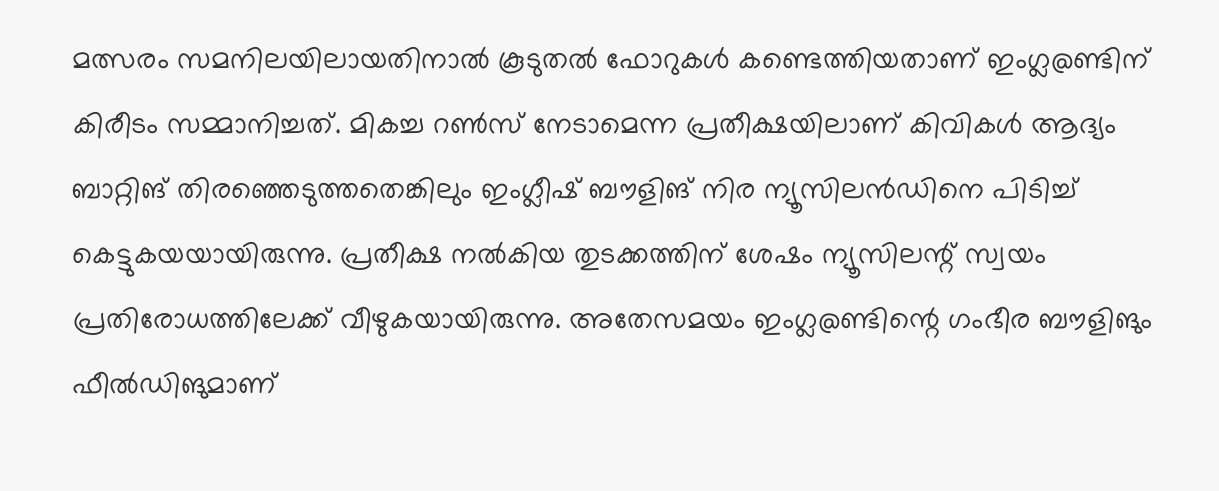മത്സരം സമനിലയിലായതിനാല്‍ കൂടുതല്‍ ഫോറുകള്‍ കണ്ടെത്തിയതാണ് ഇംഗ്ല@ണ്ടിന് കിരീടം സമ്മാനിച്ചത്. മികച്ച റണ്‍സ് നേടാമെന്ന പ്രതീക്ഷയിലാണ് കിവികള്‍ ആദ്യം ബാറ്റിങ് തിരഞ്ഞെടുത്തതെങ്കിലും ഇംഗ്ലീഷ് ബൗളിങ് നിര ന്യൂസിലന്‍ഡിനെ പിടിച്ച് കെട്ടുകയയായിരുന്നു. പ്രതീക്ഷ നല്‍കിയ തുടക്കത്തിന് ശേഷം ന്യൂസിലന്റ് സ്വയം പ്രതിരോധത്തിലേക്ക് വീഴുകയായിരുന്നു. അതേസമയം ഇംഗ്ല@ണ്ടിന്റെ ഗംഭീര ബൗളിങും ഫീല്‍ഡിങുമാണ്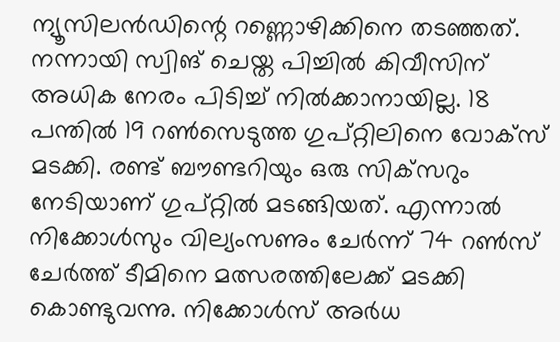ന്യൂസിലന്‍ഡിന്റെ റണ്ണൊഴിക്കിനെ തടഞ്ഞത്. നന്നായി സ്വിങ് ചെയ്ത പിച്ചില്‍ കിവീസിന് അധിക നേരം പിടിച്ച് നില്‍ക്കാനായില്ല. 18 പന്തില്‍ 19 റണ്‍സെടുത്ത ഗുപ്റ്റിലിനെ വോക്‌സ് മടക്കി. രണ്ട് ബൗണ്ടറിയും ഒരു സിക്‌സറും നേടിയാണ് ഗുപ്റ്റില്‍ മടങ്ങിയത്. എന്നാല്‍ നിക്കോള്‍സും വില്യംസണും ചേര്‍ന്ന് 74 റണ്‍സ് ചേര്‍ത്ത് ടീമിനെ മത്സരത്തിലേക്ക് മടക്കി കൊണ്ടുവന്നു. നിക്കോള്‍സ് അര്‍ധ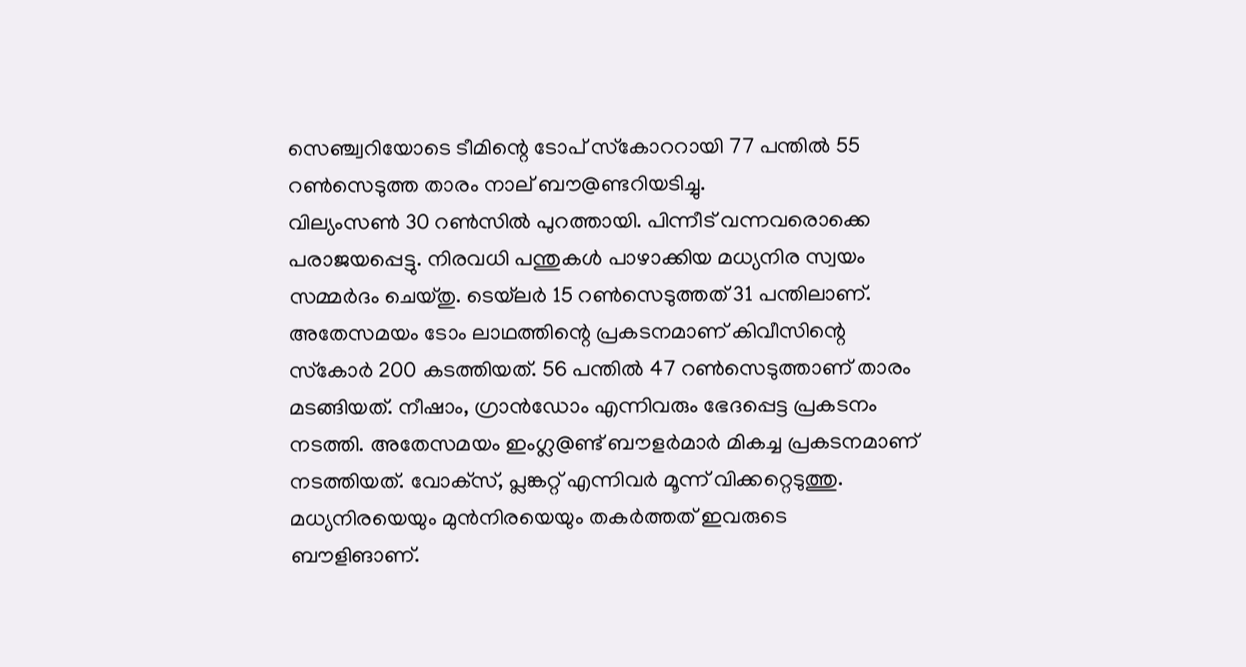സെഞ്ച്വറിയോടെ ടീമിന്റെ ടോപ് സ്‌കോററായി 77 പന്തില്‍ 55 റണ്‍സെടുത്ത താരം നാല് ബൗ@ണ്ടറിയടിച്ചു.
വില്യംസണ്‍ 30 റണ്‍സില്‍ പുറത്തായി. പിന്നീട് വന്നവരൊക്കെ പരാജയപ്പെട്ടു. നിരവധി പന്തുകള്‍ പാഴാക്കിയ മധ്യനിര സ്വയം സമ്മര്‍ദം ചെയ്തു. ടെയ്‌ലര്‍ 15 റണ്‍സെടുത്തത് 31 പന്തിലാണ്. അതേസമയം ടോം ലാഥത്തിന്റെ പ്രകടനമാണ് കിവീസിന്റെ സ്‌കോര്‍ 200 കടത്തിയത്. 56 പന്തില്‍ 47 റണ്‍സെടുത്താണ് താരം മടങ്ങിയത്. നീഷാം, ഗ്രാന്‍ഡോം എന്നിവരും ഭേദപ്പെട്ട പ്രകടനം നടത്തി. അതേസമയം ഇംഗ്ല@ണ്ട് ബൗളര്‍മാര്‍ മികച്ച പ്രകടനമാണ് നടത്തിയത്. വോക്‌സ്, പ്ലങ്കറ്റ് എന്നിവര്‍ മൂന്ന് വിക്കറ്റെടുത്തു. മധ്യനിരയെയും മുന്‍നിരയെയും തകര്‍ത്തത് ഇവരുടെ ബൗളിങാണ്.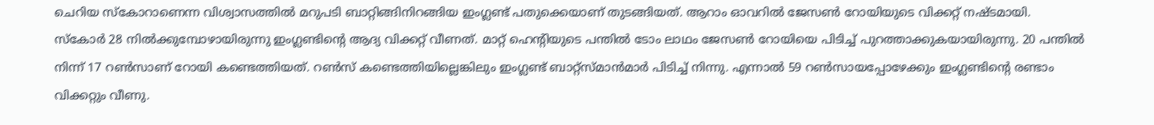ചെറിയ സ്‌കോറാണെന്ന വിശ്വാസത്തില്‍ മറുപടി ബാറ്റിങ്ങിനിറങ്ങിയ ഇംഗ്ലണ്ട് പതുക്കെയാണ് തുടങ്ങിയത്. ആറാം ഓവറില്‍ ജേസണ്‍ റോയിയുടെ വിക്കറ്റ് നഷ്ടമായി.
സ്‌കോര്‍ 28 നില്‍ക്കുമ്പോഴായിരുന്നു ഇംഗ്ലണ്ടിന്റെ ആദ്യ വിക്കറ്റ് വീണത്. മാറ്റ് ഹെന്റിയുടെ പന്തില്‍ ടോം ലാഥം ജേസണ്‍ റോയിയെ പിടിച്ച് പുറത്താക്കുകയായിരുന്നു. 20 പന്തില്‍ നിന്ന് 17 റണ്‍സാണ് റോയി കണ്ടെത്തിയത്. റണ്‍സ് കണ്ടെത്തിയില്ലെങ്കിലും ഇംഗ്ലണ്ട് ബാറ്റ്‌സ്മാന്‍മാര്‍ പിടിച്ച് നിന്നു. എന്നാല്‍ 59 റണ്‍സായപ്പോഴേക്കും ഇംഗ്ലണ്ടിന്റെ രണ്ടാം വിക്കറ്റും വീണു.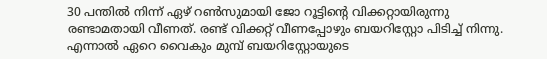30 പന്തില്‍ നിന്ന് ഏഴ് റണ്‍സുമായി ജോ റൂട്ടിന്റെ വിക്കറ്റായിരുന്നു രണ്ടാമതായി വീണത്. രണ്ട് വിക്കറ്റ് വീണപ്പോഴും ബയറിസ്റ്റോ പിടിച്ച് നിന്നു. എന്നാല്‍ ഏറെ വൈകും മുമ്പ് ബയറിസ്റ്റോയുടെ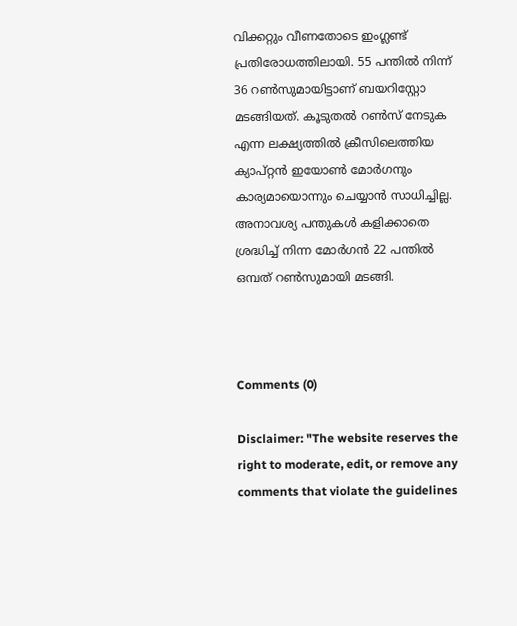വിക്കറ്റും വീണതോടെ ഇംഗ്ലണ്ട് പ്രതിരോധത്തിലായി. 55 പന്തില്‍ നിന്ന് 36 റണ്‍സുമായിട്ടാണ് ബയറിസ്റ്റോ മടങ്ങിയത്. കൂടുതല്‍ റണ്‍സ് നേടുക എന്ന ലക്ഷ്യത്തില്‍ ക്രീസിലെത്തിയ ക്യാപ്റ്റന്‍ ഇയോണ്‍ മോര്‍ഗനും കാര്യമായൊന്നും ചെയ്യാന്‍ സാധിച്ചില്ല. അനാവശ്യ പന്തുകള്‍ കളിക്കാതെ ശ്രദ്ധിച്ച് നിന്ന മോര്‍ഗന്‍ 22 പന്തില്‍ ഒമ്പത് റണ്‍സുമായി മടങ്ങി.



Comments (0)

Disclaimer: "The website reserves the right to moderate, edit, or remove any comments that violate the guidelines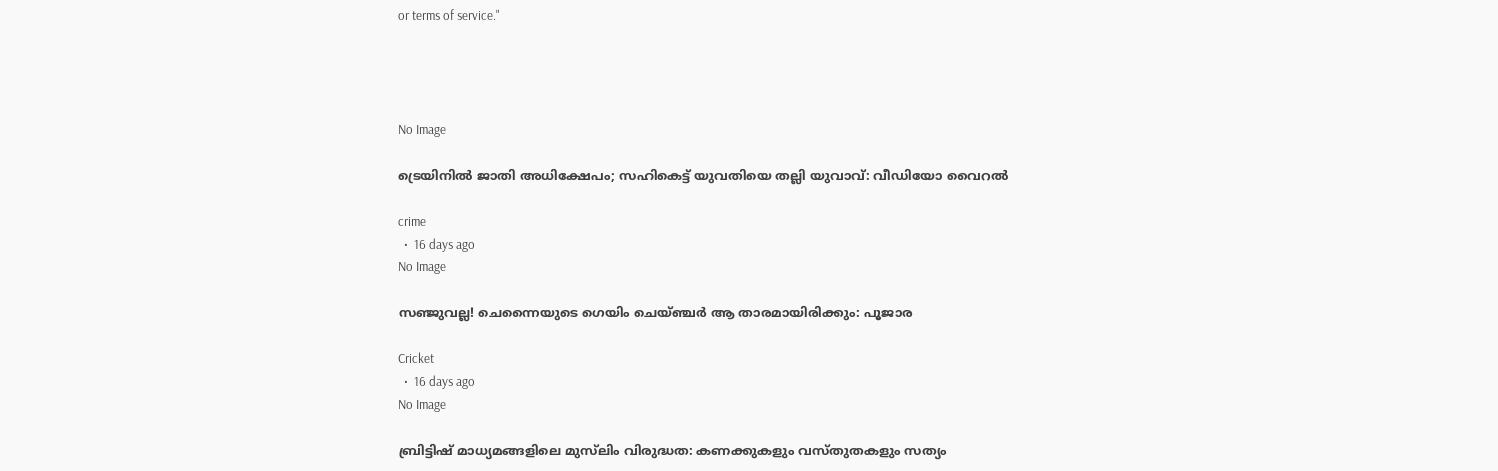or terms of service."




No Image

ട്രെയിനിൽ ജാതി അധിക്ഷേപം; സഹികെട്ട് യുവതിയെ തല്ലി യുവാവ്: വീഡിയോ വൈറൽ

crime
  •  16 days ago
No Image

സഞ്ജുവല്ല! ചെന്നൈയുടെ ഗെയിം ചെയ്ഞ്ചർ ആ താരമായിരിക്കും: പൂജാര

Cricket
  •  16 days ago
No Image

ബ്രിട്ടിഷ് മാധ്യമങ്ങളിലെ മുസ്‌ലിം വിരുദ്ധത: കണക്കുകളും വസ്തുതകളും സത്യം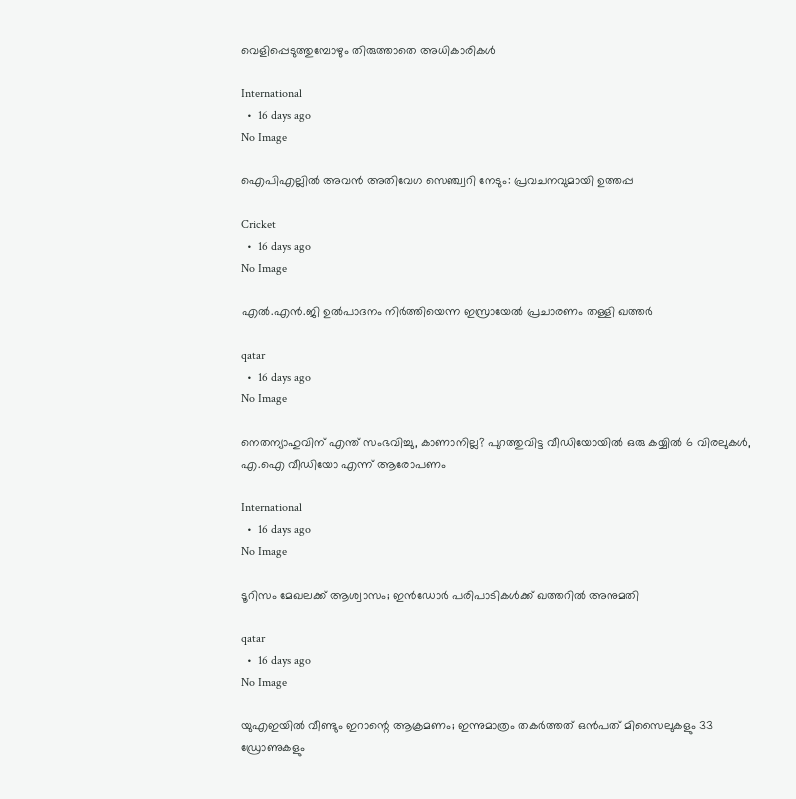വെളിപ്പെടുത്തുമ്പോഴും തിരുത്താതെ അധികാരികൾ

International
  •  16 days ago
No Image

ഐപിഎല്ലിൽ അവൻ അതിവേഗ സെഞ്ച്വറി നേടും: പ്രവചനവുമായി ഉത്തപ്പ

Cricket
  •  16 days ago
No Image

എല്‍.എന്‍.ജി ഉല്‍പാദനം നിര്‍ത്തിയെന്ന ഇസ്രായേല്‍ പ്രചാരണം തള്ളി ഖത്തര്‍

qatar
  •  16 days ago
No Image

നെതന്യാഹുവിന് എന്ത് സംഭവിച്ചു, കാണാനില്ല? പുറത്തുവിട്ട വീഡിയോയിൽ ഒരു കയ്യിൽ 6 വിരലുകൾ, എ.ഐ വീഡിയോ എന്ന് ആരോപണം

International
  •  16 days ago
No Image

ടൂറിസം മേഖലക്ക് ആശ്വാസം; ഇന്‍ഡോര്‍ പരിപാടികള്‍ക്ക് ഖത്തറില്‍ അനുമതി

qatar
  •  16 days ago
No Image

യുഎഇയിൽ വീണ്ടും ഇറാന്റെ ആക്രമണം; ഇന്നുമാത്രം തകർത്തത് ഒൻപത് മിസൈലുകളും 33 ഡ്രോണുകളും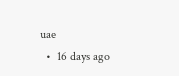uae
  •  16 days ago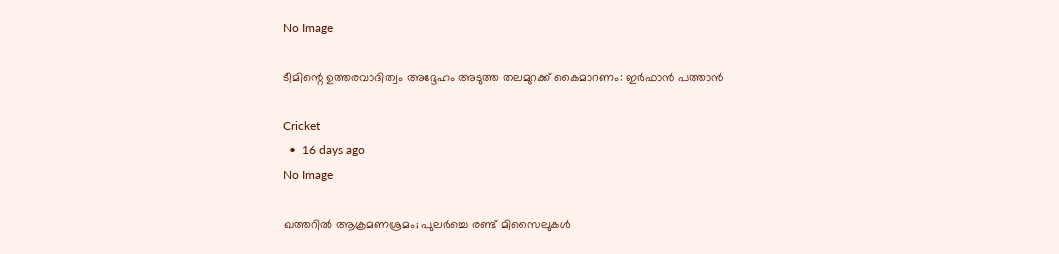No Image

ടീമിന്റെ ഉത്തരവാദിത്വം അദ്ദേഹം അടുത്ത തലമുറക്ക് കൈമാറണം: ഇർഫാൻ പത്താൻ

Cricket
  •  16 days ago
No Image

ഖത്തറില്‍ ആക്രമണശ്രമം; പുലര്‍ച്ചെ രണ്ട് മിസൈലുകള്‍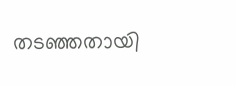തടഞ്ഞതായി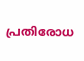പ്രതിരോധ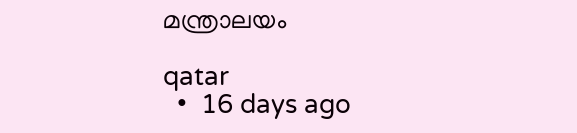മന്ത്രാലയം

qatar
  •  16 days ago